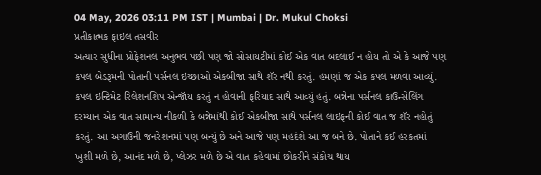04 May, 2026 03:11 PM IST | Mumbai | Dr. Mukul Choksi
પ્રતીકાત્મક ફાઇલ તસવીર
અત્યાર સુધીના પ્રોફેશનલ અનુભવ પછી પણ જો સોસાયટીમાં કોઈ એક વાત બદલાઈ ન હોય તો એ કે આજે પણ કપલ બેડરૂમની પોતાની પર્સનલ ઇચ્છાઓ એકબીજા સાથે શૅર નથી કરતું. હમણાં જ એક કપલ મળવા આવ્યું. કપલ ઇન્ટિમેટ રિલેશનશિપ એન્જૉય કરતું ન હોવાની ફરિયાદ સાથે આવ્યું હતું. બન્નેના પર્સનલ કાઉન્સેલિંગ દરમ્યાન એક વાત સામાન્ય નીકળી કે બન્નેમાંથી કોઈ એકબીજા સાથે પર્સનલ લાઇફની કોઈ વાત જ શૅર નહોતું કરતું. આ અગાઉની જનરેશનમાં પણ બન્યું છે અને આજે પણ મહદંશે આ જ બને છે. પોતાને કઈ હરકતમાં ખુશી મળે છે, આનંદ મળે છે, પ્લેઝર મળે છે એ વાત કહેવામાં છોકરીને સંકોચ થાય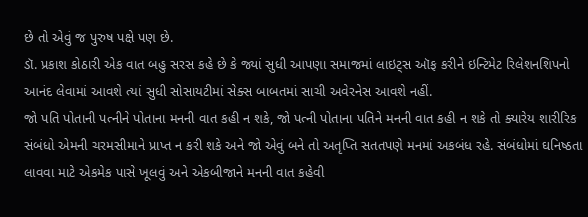છે તો એવું જ પુરુષ પક્ષે પણ છે.
ડૉ. પ્રકાશ કોઠારી એક વાત બહુ સરસ કહે છે કે જ્યાં સુધી આપણા સમાજમાં લાઇટ્સ ઑફ કરીને ઇન્ટિમેટ રિલેશનશિપનો આનંદ લેવામાં આવશે ત્યાં સુધી સોસાયટીમાં સેક્સ બાબતમાં સાચી અવેરનેસ આવશે નહીં.
જો પતિ પોતાની પત્નીને પોતાના મનની વાત કહી ન શકે, જો પત્ની પોતાના પતિને મનની વાત કહી ન શકે તો ક્યારેય શારીરિક સંબંધો એમની ચરમસીમાને પ્રાપ્ત ન કરી શકે અને જો એવું બને તો અતૃપ્તિ સતતપણે મનમાં અકબંધ રહે. સંબંધોમાં ઘનિષ્ઠતા લાવવા માટે એકમેક પાસે ખૂલવું અને એકબીજાને મનની વાત કહેવી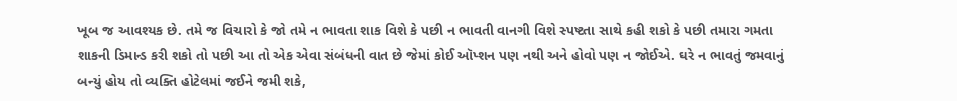ખૂબ જ આવશ્યક છે. તમે જ વિચારો કે જો તમે ન ભાવતા શાક વિશે કે પછી ન ભાવતી વાનગી વિશે સ્પષ્ટતા સાથે કહી શકો કે પછી તમારા ગમતા શાકની ડિમાન્ડ કરી શકો તો પછી આ તો એક એવા સંબંધની વાત છે જેમાં કોઈ ઑપ્શન પણ નથી અને હોવો પણ ન જોઈએ. ઘરે ન ભાવતું જમવાનું બન્યું હોય તો વ્યક્તિ હોટેલમાં જઈને જમી શકે,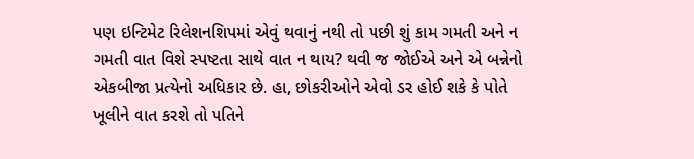પણ ઇન્ટિમેટ રિલેશનશિપમાં એવું થવાનું નથી તો પછી શું કામ ગમતી અને ન ગમતી વાત વિશે સ્પષ્ટતા સાથે વાત ન થાય? થવી જ જોઈએ અને એ બન્નેનો એકબીજા પ્રત્યેનો અધિકાર છે. હા, છોકરીઓને એવો ડર હોઈ શકે કે પોતે ખૂલીને વાત કરશે તો પતિને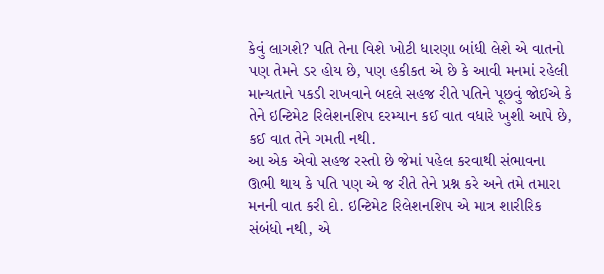કેવું લાગશે? પતિ તેના વિશે ખોટી ધારણા બાંધી લેશે એ વાતનો પણ તેમને ડર હોય છે, પણ હકીકત એ છે કે આવી મનમાં રહેલી માન્યતાને પકડી રાખવાને બદલે સહજ રીતે પતિને પૂછવું જોઈએ કે તેને ઇન્ટિમેટ રિલેશનશિપ દરમ્યાન કઈ વાત વધારે ખુશી આપે છે, કઈ વાત તેને ગમતી નથી.
આ એક એવો સહજ રસ્તો છે જેમાં પહેલ કરવાથી સંભાવના ઊભી થાય કે પતિ પણ એ જ રીતે તેને પ્રશ્ન કરે અને તમે તમારા મનની વાત કરી દો. ઇન્ટિમેટ રિલેશનશિપ એ માત્ર શારીરિક સંબંધો નથી, એ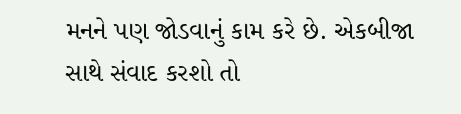મનને પણ જોડવાનું કામ કરે છે. એકબીજા સાથે સંવાદ કરશો તો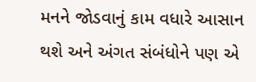મનને જોડવાનું કામ વધારે આસાન થશે અને અંગત સંબંધોને પણ એ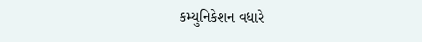કમ્યુનિકેશન વધારે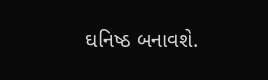ઘનિષ્ઠ બનાવશે.